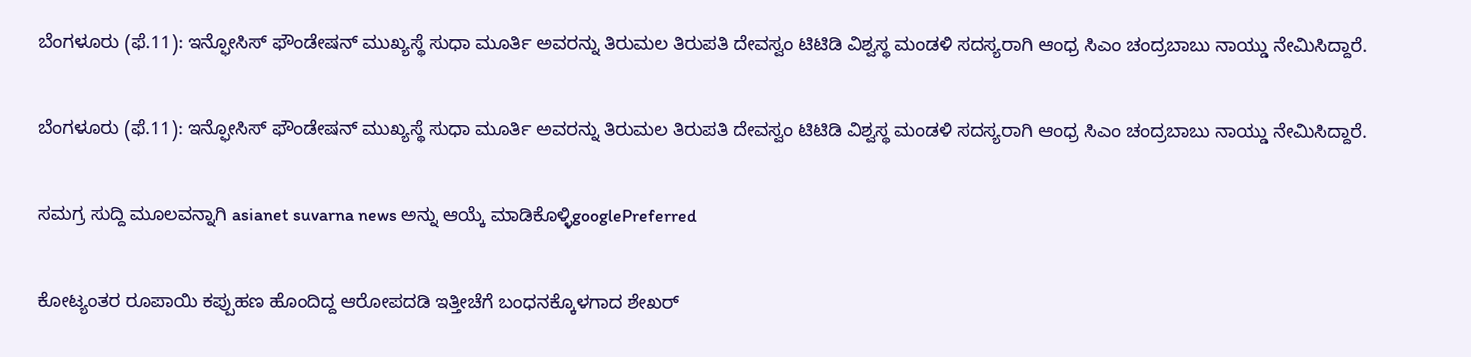ಬೆಂಗಳೂರು (ಫೆ.11): ಇನ್ಫೋಸಿಸ್‌ ಫೌಂಡೇಷನ್‌ ಮುಖ್ಯಸ್ಥೆ ಸುಧಾ ಮೂರ್ತಿ ಅವರನ್ನು ತಿರುಮಲ ತಿರುಪತಿ ದೇವಸ್ವಂ ಟಿಟಿಡಿ ವಿಶ್ವಸ್ಥ ಮಂಡಳಿ ಸದಸ್ಯರಾಗಿ ಆಂಧ್ರ ಸಿಎಂ ಚಂದ್ರಬಾಬು ನಾಯ್ಡು ನೇಮಿಸಿದ್ದಾರೆ.

ಬೆಂಗಳೂರು (ಫೆ.11): ಇನ್ಫೋಸಿಸ್‌ ಫೌಂಡೇಷನ್‌ ಮುಖ್ಯಸ್ಥೆ ಸುಧಾ ಮೂರ್ತಿ ಅವರನ್ನು ತಿರುಮಲ ತಿರುಪತಿ ದೇವಸ್ವಂ ಟಿಟಿಡಿ ವಿಶ್ವಸ್ಥ ಮಂಡಳಿ ಸದಸ್ಯರಾಗಿ ಆಂಧ್ರ ಸಿಎಂ ಚಂದ್ರಬಾಬು ನಾಯ್ಡು ನೇಮಿಸಿದ್ದಾರೆ.

ಸಮಗ್ರ ಸುದ್ದಿ ಮೂಲವನ್ನಾಗಿ asianet suvarna news ಅನ್ನು ಆಯ್ಕೆ ಮಾಡಿಕೊಳ್ಳಿgooglePreferred

ಕೋಟ್ಯಂತರ ರೂಪಾಯಿ ಕಪ್ಪುಹಣ ಹೊಂದಿದ್ದ ಆರೋಪದಡಿ ಇತ್ತೀಚೆಗೆ ಬಂಧನಕ್ಕೊಳಗಾದ ಶೇಖರ್‌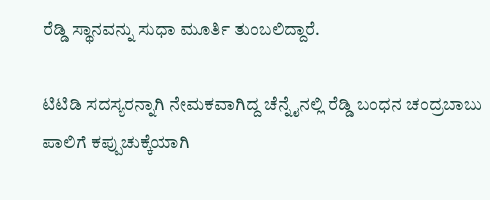ರೆಡ್ಡಿ ಸ್ಥಾನವನ್ನು ಸುಧಾ ಮೂರ್ತಿ ತುಂಬಲಿದ್ದಾರೆ.

ಟಿಟಿಡಿ ಸದಸ್ಯರನ್ನಾಗಿ ನೇಮಕವಾಗಿದ್ದ ಚೆನ್ನೈನಲ್ಲಿ ರೆಡ್ಡಿ ಬಂಧನ ಚಂದ್ರಬಾಬು ಪಾಲಿಗೆ ಕಪ್ಪುಚುಕ್ಕೆಯಾಗಿ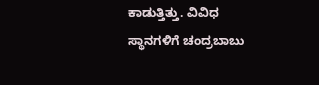ಕಾಡುತ್ತಿತ್ತು. ವಿವಿಧ ಸ್ಥಾನಗಳಿಗೆ ಚಂದ್ರಬಾಬು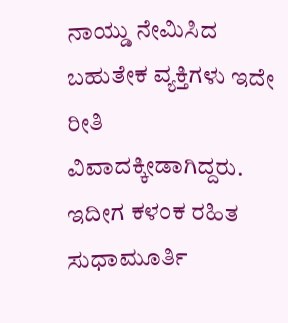ನಾಯ್ಡು ನೇಮಿಸಿದ ಬಹುತೇಕ ವ್ಯಕ್ತಿಗಳು ಇದೇ ರೀತಿ ವಿವಾದಕ್ಕೀಡಾಗಿದ್ದರು. ಇದೀಗ ಕಳಂಕ ರಹಿತ ಸುಧಾಮೂರ್ತಿ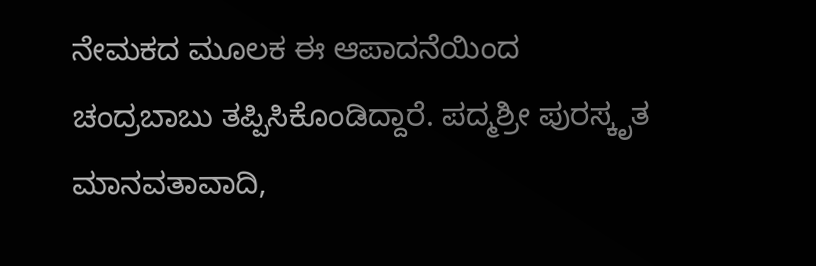ನೇಮಕದ ಮೂಲಕ ಈ ಆಪಾದನೆಯಿಂದ ಚಂದ್ರಬಾಬು ತಪ್ಪಿಸಿಕೊಂಡಿದ್ದಾರೆ. ಪದ್ಮಶ್ರೀ ಪುರಸ್ಕೃತ ಮಾನವತಾವಾದಿ,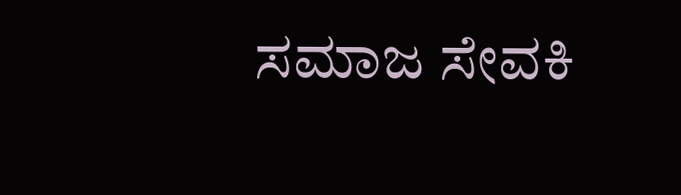ಸಮಾಜ ಸೇವಕಿ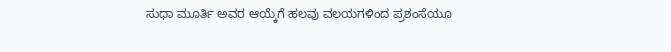ಸುಧಾ ಮೂರ್ತಿ ಅವರ ಆಯ್ಕೆಗೆ ಹಲವು ವಲಯಗಳಿಂದ ಪ್ರಶಂಸೆಯೂ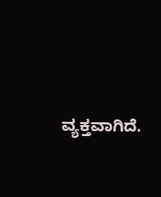ವ್ಯಕ್ತವಾಗಿದೆ.